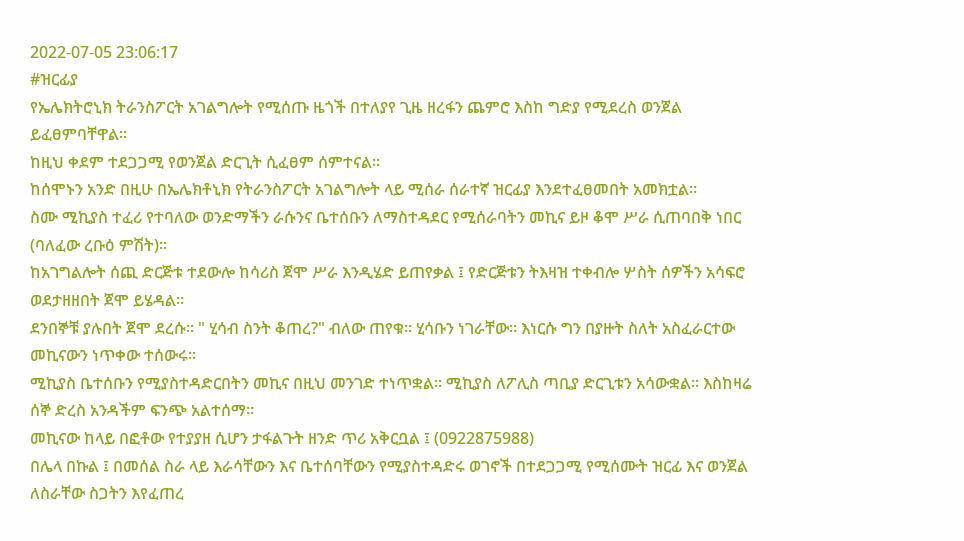2022-07-05 23:06:17
#ዝርፊያ
የኤሌክትሮኒክ ትራንስፖርት አገልግሎት የሚሰጡ ዜጎች በተለያየ ጊዜ ዘረፋን ጨምሮ እስከ ግድያ የሚደረስ ወንጀል ይፈፀምባቸዋል።
ከዚህ ቀደም ተደጋጋሚ የወንጀል ድርጊት ሲፈፀም ሰምተናል።
ከሰሞኑን አንድ በዚሁ በኤሌክቶኒክ የትራንስፖርት አገልግሎት ላይ ሚሰራ ሰራተኛ ዝርፊያ እንደተፈፀመበት አመክቷል።
ስሙ ሚኪያስ ተፈሪ የተባለው ወንድማችን ራሱንና ቤተሰቡን ለማስተዳደር የሚሰራባትን መኪና ይዞ ቆሞ ሥራ ሲጠባበቅ ነበር (ባለፈው ረቡዕ ምሽት)።
ከአገግልሎት ሰጪ ድርጅቱ ተደውሎ ከሳሪስ ጀሞ ሥራ እንዲሄድ ይጠየቃል ፤ የድርጅቱን ትእዛዝ ተቀብሎ ሦስት ሰዎችን አሳፍሮ ወደታዘዘበት ጀሞ ይሄዳል።
ደንበኞቹ ያሉበት ጀሞ ደረሱ። " ሂሳብ ስንት ቆጠረ?" ብለው ጠየቁ። ሂሳቡን ነገራቸው። እነርሱ ግን በያዙት ስለት አስፈራርተው መኪናውን ነጥቀው ተሰውሩ።
ሚኪያስ ቤተሰቡን የሚያስተዳድርበትን መኪና በዚህ መንገድ ተነጥቋል። ሚኪያስ ለፖሊስ ጣቢያ ድርጊቱን አሳውቋል። እስከዛሬ ሰኞ ድረስ አንዳችም ፍንጭ አልተሰማ።
መኪናው ከላይ በፎቶው የተያያዘ ሲሆን ታፋልጉት ዘንድ ጥሪ አቅርቧል ፤ (0922875988)
በሌላ በኩል ፤ በመሰል ስራ ላይ እራሳቸውን እና ቤተሰባቸውን የሚያስተዳድሩ ወገኖች በተደጋጋሚ የሚሰሙት ዝርፊ እና ወንጀል ለስራቸው ስጋትን እየፈጠረ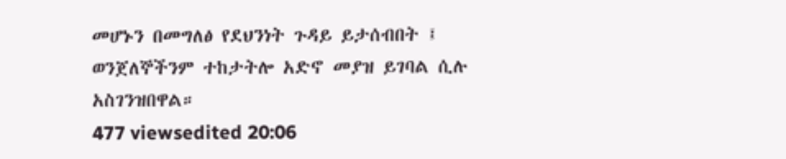መሆኑን በመግለፅ የደህንነት ጉዳይ ይታሰብበት ፤ ወንጀለኞችንም ተከታትሎ አድኖ መያዝ ይገባል ሲሉ አስገንዝበዋል።
477 viewsedited 20:06